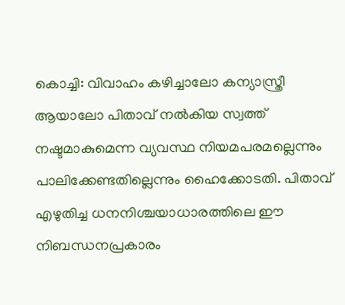കൊച്ചി: വിവാഹം കഴിച്ചാലോ കന്യാസ്ത്രീ ആയാലോ പിതാവ് നൽകിയ സ്വത്ത് നഷ്ടമാകുമെന്ന വ്യവസ്ഥ നിയമപരമല്ലെന്നും പാലിക്കേണ്ടതില്ലെന്നും ഹൈക്കോടതി. പിതാവ് എഴുതിച്ച ധനനിശ്ചയാധാരത്തിലെ ഈ നിബന്ധനപ്രകാരം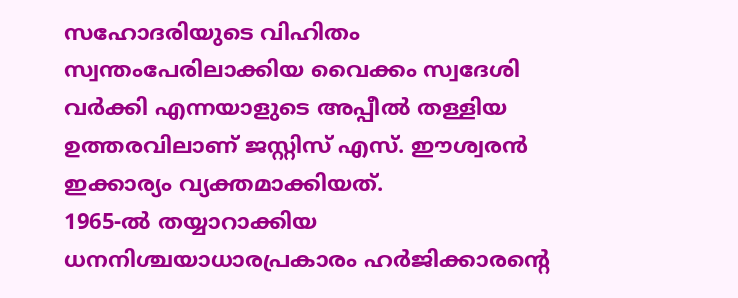സഹോദരിയുടെ വിഹിതം സ്വന്തംപേരിലാക്കിയ വൈക്കം സ്വദേശി വർക്കി എന്നയാളുടെ അപ്പീൽ തള്ളിയ ഉത്തരവിലാണ് ജസ്റ്റിസ് എസ്. ഈശ്വരൻ ഇക്കാര്യം വ്യക്തമാക്കിയത്.
1965-ൽ തയ്യാറാക്കിയ ധനനിശ്ചയാധാരപ്രകാരം ഹർജിക്കാരന്റെ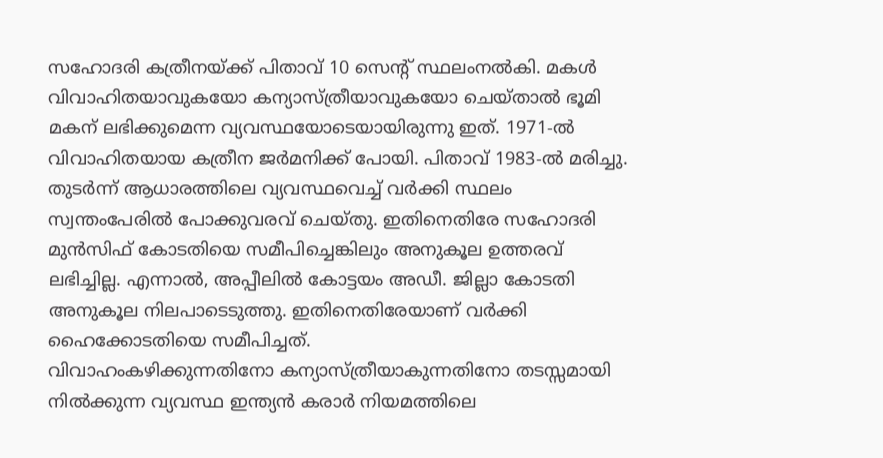സഹോദരി കത്രീനയ്ക്ക് പിതാവ് 10 സെന്റ് സ്ഥലംനൽകി. മകൾ വിവാഹിതയാവുകയോ കന്യാസ്ത്രീയാവുകയോ ചെയ്താൽ ഭൂമി മകന് ലഭിക്കുമെന്ന വ്യവസ്ഥയോടെയായിരുന്നു ഇത്. 1971-ൽ വിവാഹിതയായ കത്രീന ജർമനിക്ക് പോയി. പിതാവ് 1983-ൽ മരിച്ചു.
തുടർന്ന് ആധാരത്തിലെ വ്യവസ്ഥവെച്ച് വർക്കി സ്ഥലം സ്വന്തംപേരിൽ പോക്കുവരവ് ചെയ്തു. ഇതിനെതിരേ സഹോദരി മുൻസിഫ് കോടതിയെ സമീപിച്ചെങ്കിലും അനുകൂല ഉത്തരവ് ലഭിച്ചില്ല. എന്നാൽ, അപ്പീലിൽ കോട്ടയം അഡീ. ജില്ലാ കോടതി അനുകൂല നിലപാടെടുത്തു. ഇതിനെതിരേയാണ് വർക്കി ഹൈക്കോടതിയെ സമീപിച്ചത്.
വിവാഹംകഴിക്കുന്നതിനോ കന്യാസ്ത്രീയാകുന്നതിനോ തടസ്സമായി നിൽക്കുന്ന വ്യവസ്ഥ ഇന്ത്യൻ കരാർ നിയമത്തിലെ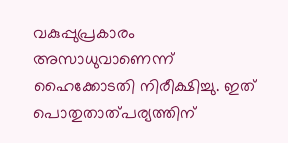വകുപ്പുപ്രകാരം അസാധുവാണെന്ന് ഹൈക്കോടതി നിരീക്ഷിച്ചു. ഇത് പൊതുതാത്പര്യത്തിന്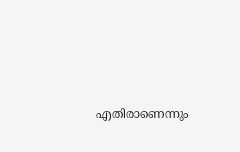എതിരാണെന്നും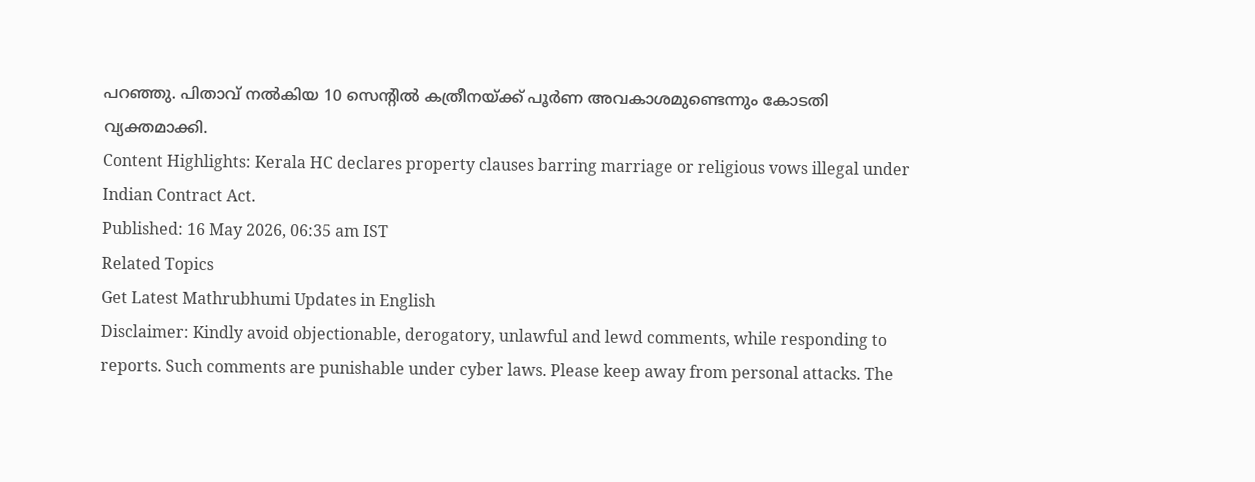പറഞ്ഞു. പിതാവ് നൽകിയ 10 സെന്റിൽ കത്രീനയ്ക്ക് പൂർണ അവകാശമുണ്ടെന്നും കോടതി വ്യക്തമാക്കി.
Content Highlights: Kerala HC declares property clauses barring marriage or religious vows illegal under Indian Contract Act.
Published: 16 May 2026, 06:35 am IST
Related Topics
Get Latest Mathrubhumi Updates in English
Disclaimer: Kindly avoid objectionable, derogatory, unlawful and lewd comments, while responding to reports. Such comments are punishable under cyber laws. Please keep away from personal attacks. The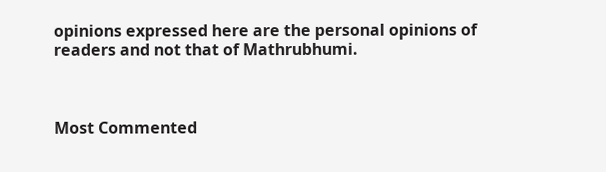opinions expressed here are the personal opinions of readers and not that of Mathrubhumi.



Most Commented